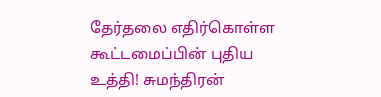தேர்தலை எதிர்கொள்ள கூட்டமைப்பின் புதிய உத்தி! சுமந்திரன்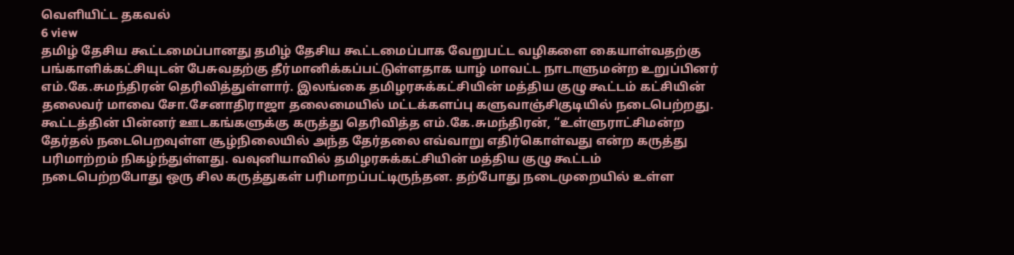வெளியிட்ட தகவல்
6 view
தமிழ் தேசிய கூட்டமைப்பானது தமிழ் தேசிய கூட்டமைப்பாக வேறுபட்ட வழிகளை கையாள்வதற்கு பங்காளிக்கட்சியுடன் பேசுவதற்கு தீர்மானிக்கப்பட்டுள்ளதாக யாழ் மாவட்ட நாடாளுமன்ற உறுப்பினர் எம்.கே.சுமந்திரன் தெரிவித்துள்ளார். இலங்கை தமிழரசுக்கட்சியின் மத்திய குழு கூட்டம் கட்சியின் தலைவர் மாவை சோ.சேனாதிராஜா தலைமையில் மட்டக்களப்பு களுவாஞ்சிகுடியில் நடைபெற்றது. கூட்டத்தின் பின்னர் ஊடகங்களுக்கு கருத்து தெரிவித்த எம்.கே.சுமந்திரன், “உள்ளுராட்சிமன்ற தேர்தல் நடைபெறவுள்ள சூழ்நிலையில் அந்த தேர்தலை எவ்வாறு எதிர்கொள்வது என்ற கருத்து பரிமாற்றம் நிகழ்ந்துள்ளது. வவுனியாவில் தமிழரசுக்கட்சியின் மத்திய குழு கூட்டம் நடைபெற்றபோது ஒரு சில கருத்துகள் பரிமாறப்பட்டிருந்தன. தற்போது நடைமுறையில் உள்ள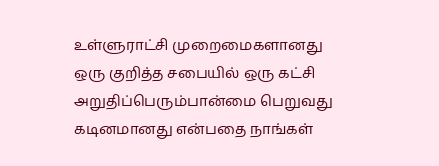உள்ளுராட்சி முறைமைகளானது ஒரு குறித்த சபையில் ஒரு கட்சி அறுதிப்பெரும்பான்மை பெறுவது கடினமானது என்பதை நாங்கள்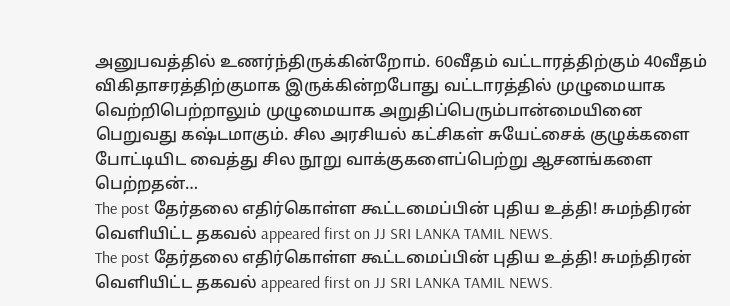அனுபவத்தில் உணர்ந்திருக்கின்றோம். 60வீதம் வட்டாரத்திற்கும் 40வீதம் விகிதாசரத்திற்குமாக இருக்கின்றபோது வட்டாரத்தில் முழுமையாக வெற்றிபெற்றாலும் முழுமையாக அறுதிப்பெரும்பான்மையினை பெறுவது கஷ்டமாகும். சில அரசியல் கட்சிகள் சுயேட்சைக் குழுக்களை போட்டியிட வைத்து சில நூறு வாக்குகளைப்பெற்று ஆசனங்களை பெற்றதன்…
The post தேர்தலை எதிர்கொள்ள கூட்டமைப்பின் புதிய உத்தி! சுமந்திரன் வெளியிட்ட தகவல் appeared first on JJ SRI LANKA TAMIL NEWS.
The post தேர்தலை எதிர்கொள்ள கூட்டமைப்பின் புதிய உத்தி! சுமந்திரன் வெளியிட்ட தகவல் appeared first on JJ SRI LANKA TAMIL NEWS.